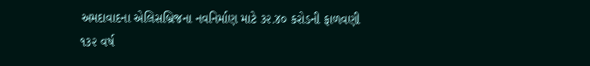અમદાવાદના એલિસબ્રિજના નવનિર્માણ માટે ૩૨.૪૦ કરોડની ફાળવણી
૧૩૨ વર્ષ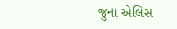જુના એલિસ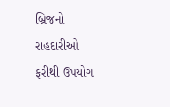બ્રિજનો રાહદારીઓ ફરીથી ઉપયોગ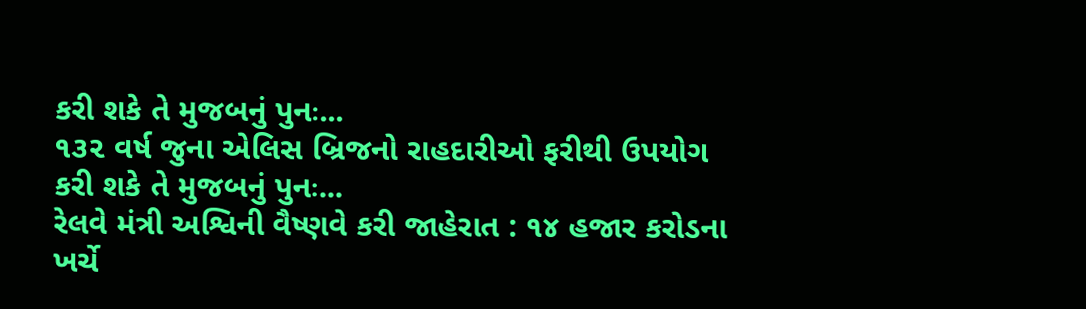કરી શકે તે મુજબનું પુનઃ...
૧૩૨ વર્ષ જુના એલિસ બ્રિજનો રાહદારીઓ ફરીથી ઉપયોગ કરી શકે તે મુજબનું પુનઃ...
રેલવે મંત્રી અશ્વિની વૈષ્ણવે કરી જાહેરાત : ૧૪ હજાર કરોડના ખર્ચે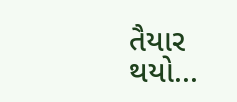તૈયાર થયો...